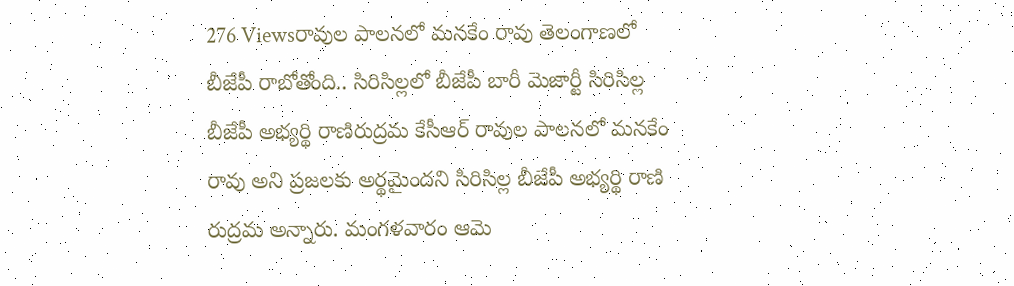276 Viewsరావుల పాలనలో మనకేం రావు తెలంగాణలో బీజేపీ రాబోతోంది.. సిరిసిల్లలో బీజేపీ బారీ మెజార్టీ సిరిసిల్ల బీజేపీ అభ్యర్థి రాణిరుద్రమ కేసీఆర్ రావుల పాలనలో మనకేం రావు అని ప్రజలకు అర్థమైందని సిరిసిల్ల బీజేపీ అభ్యర్థి రాణి రుద్రమ అన్నారు. మంగళవారం ఆమె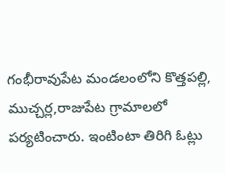గంభీరావుపేట మండలంలోని కొత్తపల్లి, ముచ్చర్ల,రాజుపేట గ్రామాలలో పర్యటించారు. ఇంటింటా తిరిగి ఓట్లు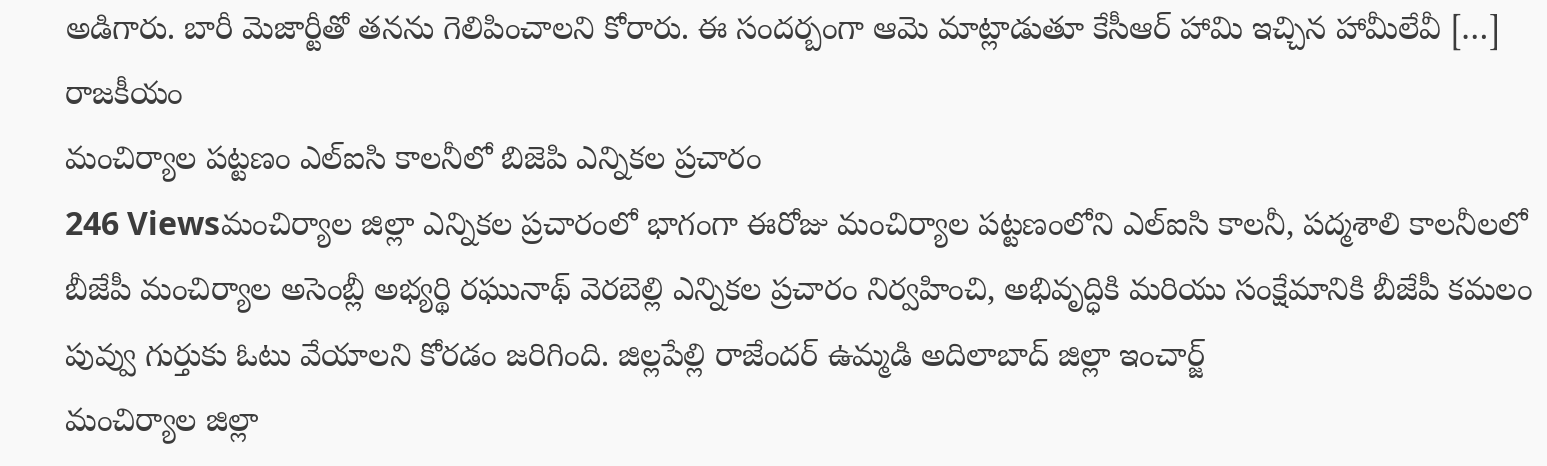అడిగారు. బారీ మెజార్టీతో తనను గెలిపించాలని కోరారు. ఈ సందర్బంగా ఆమె మాట్లాడుతూ కేసీఆర్ హామి ఇచ్చిన హామీలేవీ […]
రాజకీయం
మంచిర్యాల పట్టణం ఎల్ఐసి కాలనీలో బిజెపి ఎన్నికల ప్రచారం
246 Viewsమంచిర్యాల జిల్లా ఎన్నికల ప్రచారంలో భాగంగా ఈరోజు మంచిర్యాల పట్టణంలోని ఎల్ఐసి కాలనీ, పద్మశాలి కాలనీలలో బీజేపీ మంచిర్యాల అసెంబ్లీ అభ్యర్థి రఘునాథ్ వెరబెల్లి ఎన్నికల ప్రచారం నిర్వహించి, అభివృద్ధికి మరియు సంక్షేమానికి బీజేపీ కమలం పువ్వు గుర్తుకు ఓటు వేయాలని కోరడం జరిగింది. జిల్లపేల్లి రాజేందర్ ఉమ్మడి అదిలాబాద్ జిల్లా ఇంచార్జ్
మంచిర్యాల జిల్లా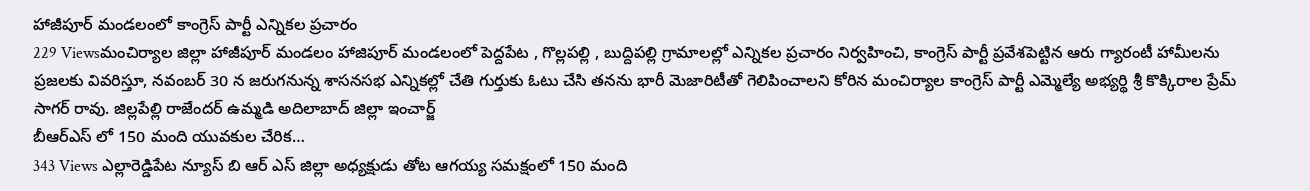హాజీపూర్ మండలంలో కాంగ్రెస్ పార్టీ ఎన్నికల ప్రచారం
229 Viewsమంచిర్యాల జిల్లా హాజీపూర్ మండలం హాజిపూర్ మండలంలో పెద్దపేట , గొల్లపల్లి , బుద్దిపల్లి గ్రామాలల్లో ఎన్నికల ప్రచారం నిర్వహించి, కాంగ్రెస్ పార్టీ ప్రవేశపెట్టిన ఆరు గ్యారంటీ హామీలను ప్రజలకు వివరిస్తూ, నవంబర్ 30 న జరుగనున్న శాసనసభ ఎన్నికల్లో చేతి గుర్తుకు ఓటు చేసి తనను భారీ మెజారిటీతో గెలిపించాలని కోరిన మంచిర్యాల కాంగ్రెస్ పార్టీ ఎమ్మెల్యే అభ్యర్థి శ్రీ కొక్కిరాల ప్రేమ్ సాగర్ రావు. జిల్లపేల్లి రాజేందర్ ఉమ్మడి అదిలాబాద్ జిల్లా ఇంచార్జ్
బీఆర్ఎస్ లో 150 మంది యువకుల చేరిక…
343 Views ఎల్లారెడ్డిపేట న్యూస్ బి ఆర్ ఎస్ జిల్లా అధ్యక్షుడు తోట ఆగయ్య సమక్షంలో 150 మంది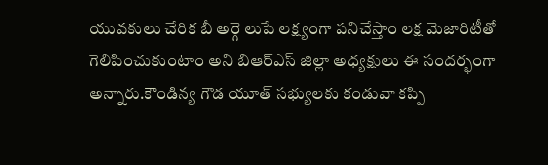యువకులు చేరిక బీ అర్గె లుపే లక్ష్యంగా పనిచేస్తాం లక్ష మెజారిటీతో గెలిపించుకుంటాం అని బిఆర్ఎస్ జిల్లా అధ్యక్షులు ఈ సందర్భంగా అన్నారు.కౌండిన్య గౌడ యూత్ సభ్యులకు కండువా కప్పి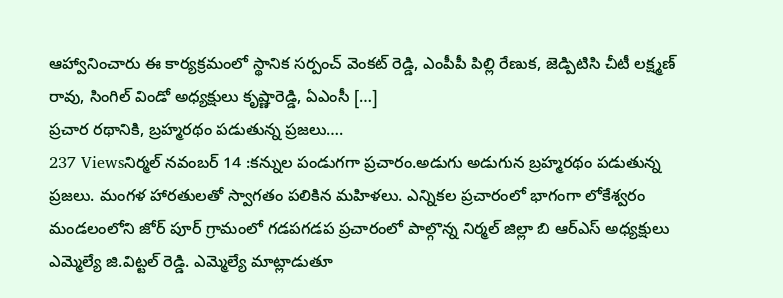ఆహ్వానించారు ఈ కార్యక్రమంలో స్థానిక సర్పంచ్ వెంకట్ రెడ్డి, ఎంపీపీ పిల్లి రేణుక, జెడ్పిటిసి చీటీ లక్ష్మణ్ రావు, సింగిల్ విండో అధ్యక్షులు కృష్ణారెడ్డి, ఏఎంసీ […]
ప్రచార రథానికి, బ్రహ్మరథం పడుతున్న ప్రజలు….
237 Viewsనిర్మల్ నవంబర్ 14 :కన్నుల పండుగగా ప్రచారం.అడుగు అడుగున బ్రహ్మరథం పడుతున్న ప్రజలు. మంగళ హారతులతో స్వాగతం పలికిన మహిళలు. ఎన్నికల ప్రచారంలో భాగంగా లోకేశ్వరం మండలంలోని జోర్ పూర్ గ్రామంలో గడపగడప ప్రచారంలో పాల్గొన్న నిర్మల్ జిల్లా బి ఆర్ఎస్ అధ్యక్షులు ఎమ్మెల్యే జి.విట్టల్ రెడ్డి. ఎమ్మెల్యే మాట్లాడుతూ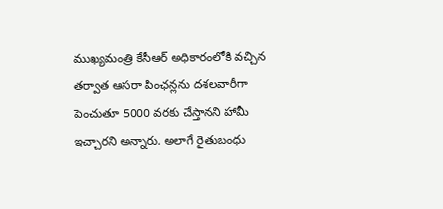ముఖ్యమంత్రి కేసీఆర్ అధికారంలోకి వచ్చిన తర్వాత ఆసరా పింఛన్లను దశలవారీగా పెంచుతూ 5000 వరకు చేస్తానని హామీ ఇచ్చారని అన్నారు. అలాగే రైతుబంధు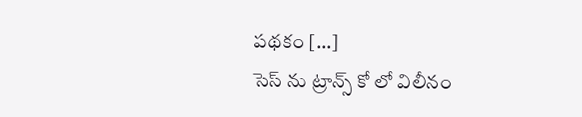పథకం […]
సెస్ ను ట్రాన్స్ కో లో విలీనం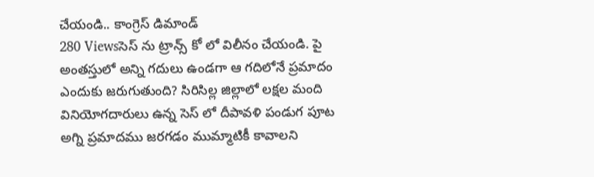చేయండి.. కాంగ్రెస్ డిమాండ్
280 Viewsసెస్ ను ట్రాన్స్ కో లో విలీనం చేయండి. పై అంతస్తులో అన్ని గదులు ఉండగా ఆ గదిలోనే ప్రమాదం ఎందుకు జరుగుతుంది? సిరిసిల్ల జిల్లాలో లక్షల మంది వినియోగదారులు ఉన్న సెస్ లో దీపావళి పండుగ పూట అగ్ని ప్రమాదము జరగడం ముమ్మాటికీ కావాలని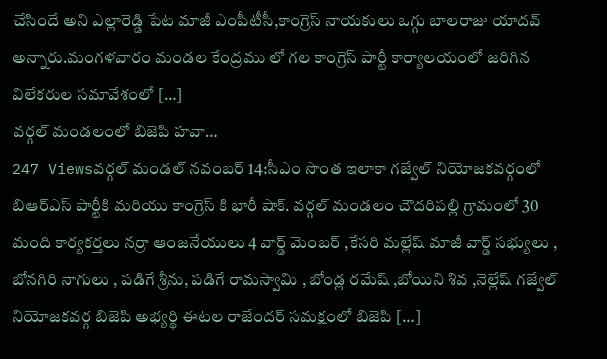చేసిందే అని ఎల్లారెడ్డి పేట మాజీ ఎంపీటీసీ,కాంగ్రెస్ నాయకులు ఒగ్గు బాలరాజు యాదవ్ అన్నారు.మంగళవారం మండల కేంద్రము లో గల కాంగ్రెస్ పార్టీ కార్యాలయంలో జరిగిన విలేకరుల సమావేశంలో […]
వర్గల్ మండలంలో బిజెపి హవా…
247 Viewsవర్గల్ మండల్ నవంబర్ 14:సీఎం సొంత ఇలాకా గజ్వేల్ నియోజకవర్గంలో బిఆర్ఎస్ పార్టీకి మరియు కాంగ్రెస్ కి భారీ షాక్. వర్గల్ మండలం చౌదరిపల్లి గ్రామంలో 30 మంది కార్యకర్తలు నర్రా ఆంజనేయులు 4 వార్డ్ మెంబర్ ,కేసరి మల్లేష్ మాజీ వార్డ్ సభ్యులు , బోనగిరి నాగులు , పడిగే శ్రీను, పడిగే రామస్వామి , బోండ్ల రమేష్ ,బోయిని శివ ,నెల్లేష్ గజ్వేల్ నియోజకవర్గ బిజెపి అభ్యర్థి ఈటల రాజేందర్ సమక్షంలో బిజెపి […]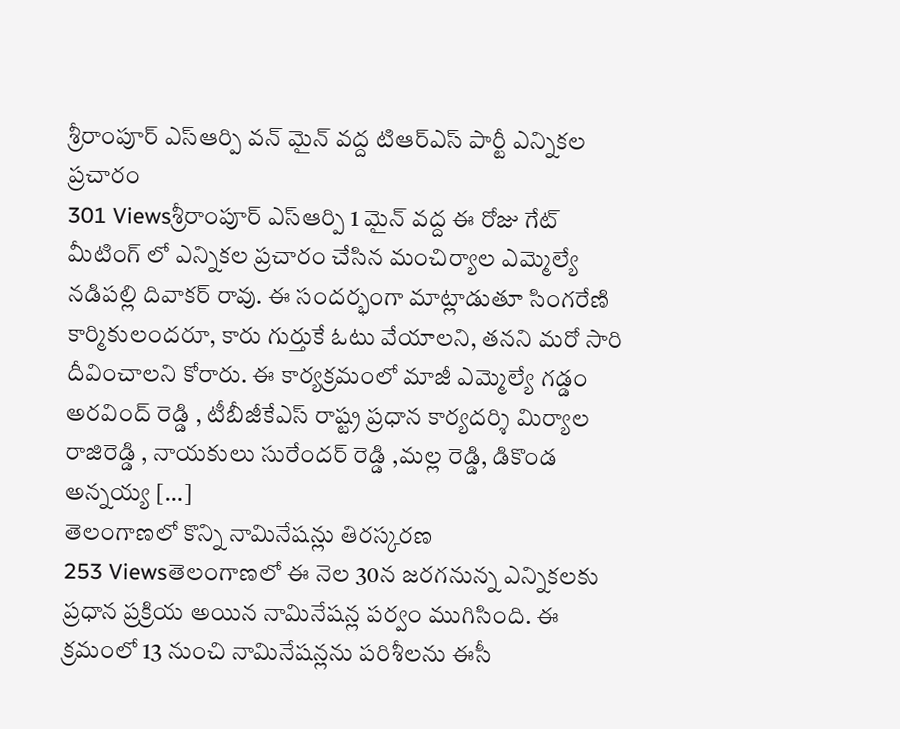శ్రీరాంపూర్ ఎస్ఆర్పి వన్ మైన్ వద్ద టిఆర్ఎస్ పార్టీ ఎన్నికల ప్రచారం
301 Viewsశ్రీరాంపూర్ ఎస్ఆర్పి 1 మైన్ వద్ద ఈ రోజు గేట్ మీటింగ్ లో ఎన్నికల ప్రచారం చేసిన మంచిర్యాల ఎమ్మెల్యే నడిపల్లి దివాకర్ రావు. ఈ సందర్భంగా మాట్లాడుతూ సింగరేణి కార్మికులందరూ, కారు గుర్తుకే ఓటు వేయాలని, తనని మరో సారి దీవించాలని కోరారు. ఈ కార్యక్రమంలో మాజీ ఎమ్మెల్యే గడ్డం అరవింద్ రెడ్డి , టీబీజీకేఎస్ రాష్ట్ర ప్రధాన కార్యదర్శి మిర్యాల రాజిరెడ్డి , నాయకులు సురేందర్ రెడ్డి ,మల్ల రెడ్డి, డికొండ అన్నయ్య […]
తెలంగాణలో కొన్ని నామినేషన్లు తిరస్కరణ
253 Viewsతెలంగాణలో ఈ నెల 30న జరగనున్న ఎన్నికలకు ప్రధాన ప్రక్రియ అయిన నామినేషన్ల పర్వం ముగిసింది. ఈ క్రమంలో 13 నుంచి నామినేషన్లను పరిశీలను ఈసీ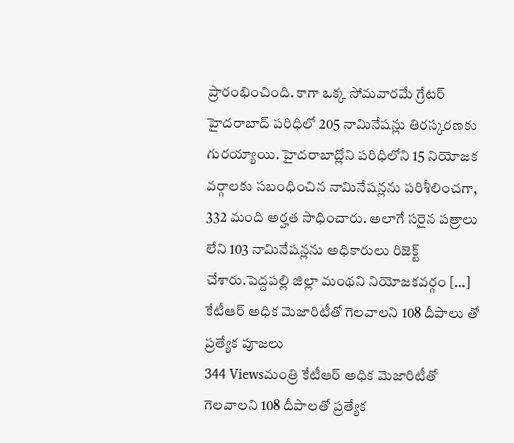ప్రారంభించింది. కాగా ఒక్క సోమవారమే గ్రేటర్ హైదరాబాద్ పరిధిలో 205 నామినేషన్లు తిరస్కరణకు గురయ్యాయి. హైదరాబాద్లోని పరిధిలోని 15 నియోజక వర్గాలకు సబంధించిన నామినేషన్లను పరిశీలించగా, 332 మంది అర్హత సాధించారు. అలాగే సరైన పత్రాలు లేని 103 నామినేషన్లను అధికారులు రిజెక్ట్ చేశారు.పెద్దపల్లి జిల్లా మంథని నియోజకవర్గం […]
కేటీఆర్ అధిక మెజారిటీతో గెలవాలని 108 దీపాలు తో ప్రత్యేక పూజలు
344 Viewsమంత్రి కేటీఆర్ అధిక మెజారిటీతో గెలవాలని 108 దీపాలతో ప్రత్యేక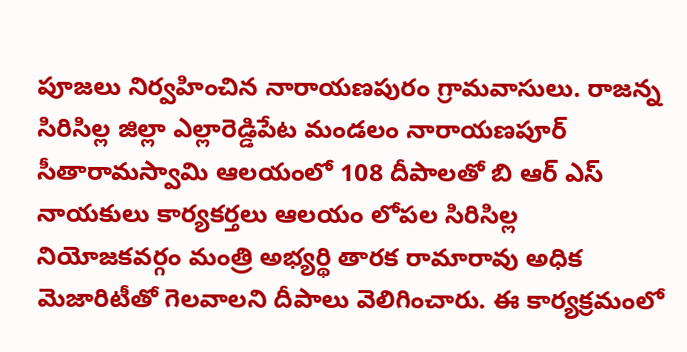పూజలు నిర్వహించిన నారాయణపురం గ్రామవాసులు. రాజన్న సిరిసిల్ల జిల్లా ఎల్లారెడ్డిపేట మండలం నారాయణపూర్ సీతారామస్వామి ఆలయంలో 108 దీపాలతో బి ఆర్ ఎస్ నాయకులు కార్యకర్తలు ఆలయం లోపల సిరిసిల్ల నియోజకవర్గం మంత్రి అభ్యర్థి తారక రామారావు అధిక మెజారిటీతో గెలవాలని దీపాలు వెలిగించారు. ఈ కార్యక్రమంలో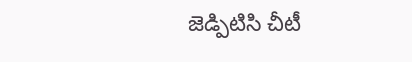జెడ్పిటిసి చీటీ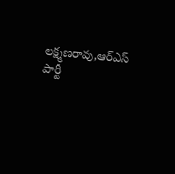లక్ష్మణరావు,ఆర్ఎస్ పార్టీ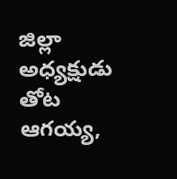జిల్లా అధ్యక్షుడు తోట ఆగయ్య,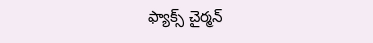ఫ్యాక్స్ చైర్మన్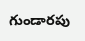గుండారపు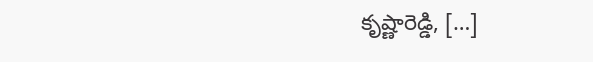కృష్ణారెడ్డి, […]